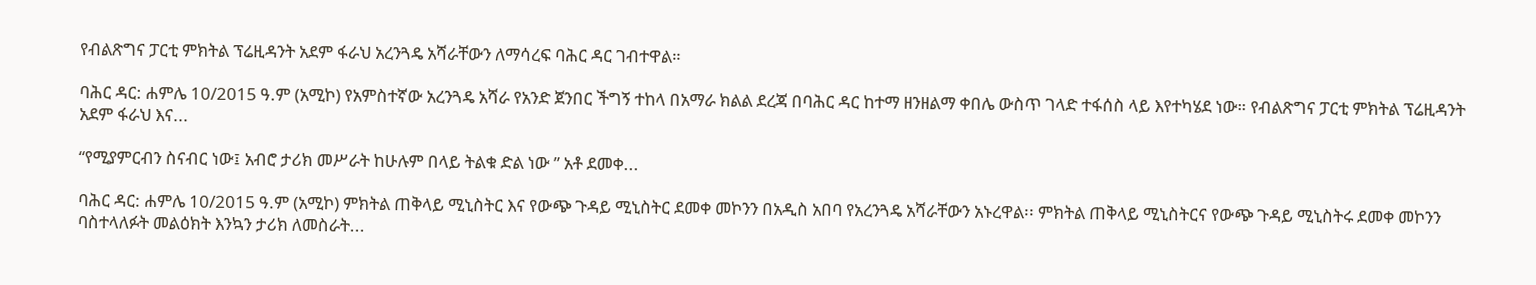የብልጽግና ፓርቲ ምክትል ፕሬዚዳንት አደም ፋራህ አረንጓዴ አሻራቸውን ለማሳረፍ ባሕር ዳር ገብተዋል።

ባሕር ዳር: ሐምሌ 10/2015 ዓ.ም (አሚኮ) የአምስተኛው አረንጓዴ አሻራ የአንድ ጀንበር ችግኝ ተከላ በአማራ ክልል ደረጃ በባሕር ዳር ከተማ ዘንዘልማ ቀበሌ ውስጥ ገላድ ተፋሰስ ላይ እየተካሄደ ነው። የብልጽግና ፓርቲ ምክትል ፕሬዚዳንት አደም ፋራህ እና...

“የሚያምርብን ስናብር ነው፤ አብሮ ታሪክ መሥራት ከሁሉም በላይ ትልቁ ድል ነው ” አቶ ደመቀ...

ባሕር ዳር: ሐምሌ 10/2015 ዓ.ም (አሚኮ) ምክትል ጠቅላይ ሚኒስትር እና የውጭ ጉዳይ ሚኒስትር ደመቀ መኮንን በአዲስ አበባ የአረንጓዴ አሻራቸውን አኑረዋል፡፡ ምክትል ጠቅላይ ሚኒስትርና የውጭ ጉዳይ ሚኒስትሩ ደመቀ መኮንን ባስተላለፉት መልዕክት እንኳን ታሪክ ለመስራት...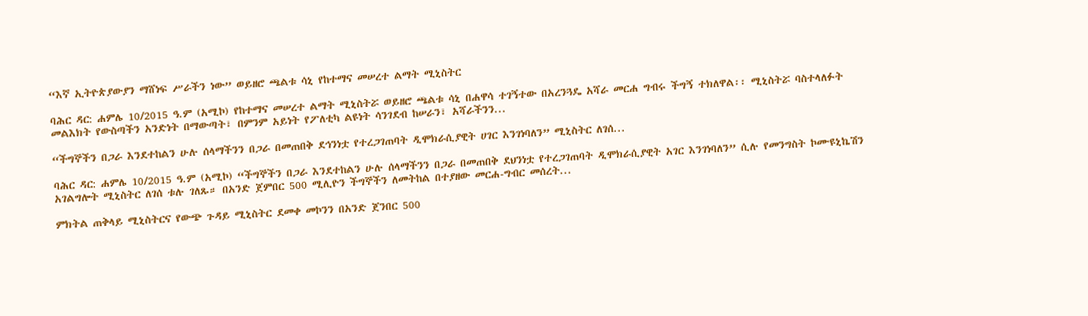“እኛ ኢትዮጵያውያን ማሸነፍ ሥራችን ነው” ወይዘሮ ጫልቱ ሳኒ የከተማና መሠረተ ልማት ሚኒስትር

ባሕር ዳር: ሐምሌ 10/2015 ዓ.ም (አሚኮ) የከተማና መሠረተ ልማት ሚኒስትሯ ወይዘሮ ጫልቱ ሳኒ በሐዋሳ ተገኝተው በአረንጓዴ አሻራ መርሐ ግብሩ ችግኝ ተክለዋል፡፡ ሚኒስትሯ ባስተላለፉት መልእክት የውስጣችን አንድነት በማውጣት፣ በምንም አይነት የፖለቲካ ልዩነት ሳንገደብ ከሠራን፣ አሻራችንን...

“ችግኞችን በጋራ እንደተከልን ሁሉ ሰላማችንን በጋራ በመጠበቅ ደኅንነቷ የተረጋገጠባት ዲሞክራሲያዊት ሀገር እንገነባለን” ሚኒስትር ለገሰ...

ባሕር ዳር: ሐምሌ 10/2015 ዓ.ም (አሚኮ) “ችግኞችን በጋራ እንደተከልን ሁሉ ሰላማችንን በጋራ በመጠበቅ ደህንነቷ የተረጋገጠባት ዲሞክራሲያዊት አገር እንገነባለን” ሲሉ የመንግስት ኮሙዩኒኬሽን አገልግሎት ሚኒስትር ለገሰ ቱሉ ገለጹ። በአንድ ጀምበር 500 ሚሊዮን ችግኞችን ለመትከል በተያዘው መርሐ-ግብር መሰረት...

ምክትል ጠቅላይ ሚኒስትርና የውጭ ጉዳይ ሚኒስትር ደመቀ መኮንን በአንድ ጀንበር 500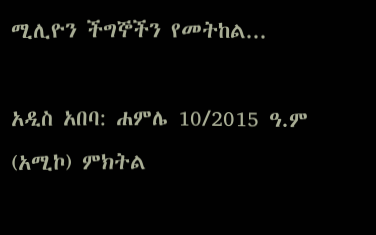ሚሊዮን ችግኞችን የመትከል...

አዲስ አበባ: ሐምሌ 10/2015 ዓ.ም (አሚኮ) ምክትል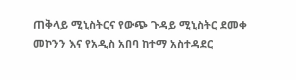ጠቅላይ ሚኒስትርና የውጭ ጉዳይ ሚኒስትር ደመቀ መኮንን እና የአዲስ አበባ ከተማ አስተዳደር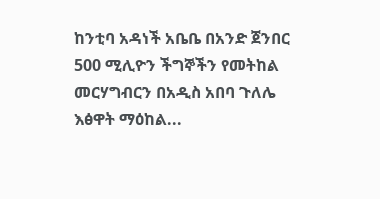ከንቲባ አዳነች አቤቤ በአንድ ጀንበር 500 ሚሊዮን ችግኞችን የመትከል መርሃግብርን በአዲስ አበባ ጉለሌ እፅዋት ማዕከል...